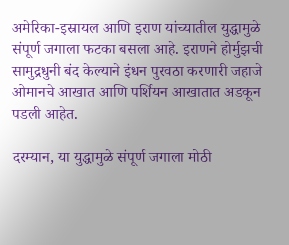अमेरिका-इस्रायल आणि इराण यांच्यातील युद्धामुळे संपूर्ण जगाला फटका बसला आहे. इराणने होर्मुझची सामुद्रधुनी बंद केल्याने इंधन पुरवठा करणारी जहाजे ओमानचे आखात आणि पर्शियन आखातात अडकून पडली आहेत.

दरम्यान, या युद्धामुळे संपूर्ण जगाला मोठी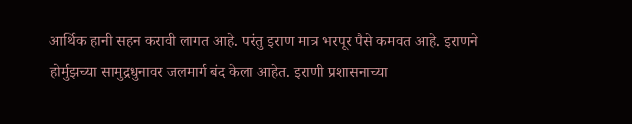आर्थिक हानी सहन करावी लागत आहे. परंतु इराण मात्र भरपूर पैसे कमवत आहे. इराणने होर्मुझच्या सामुद्रधुनावर जलमार्ग बंद केला आहेत. इराणी प्रशासनाच्या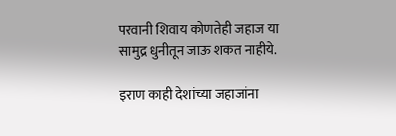परवानी शिवाय कोणतेही जहाज या सामुद्र धुनीतून जाऊ शकत नाहीये.

इराण काही देशांच्या जहाजांना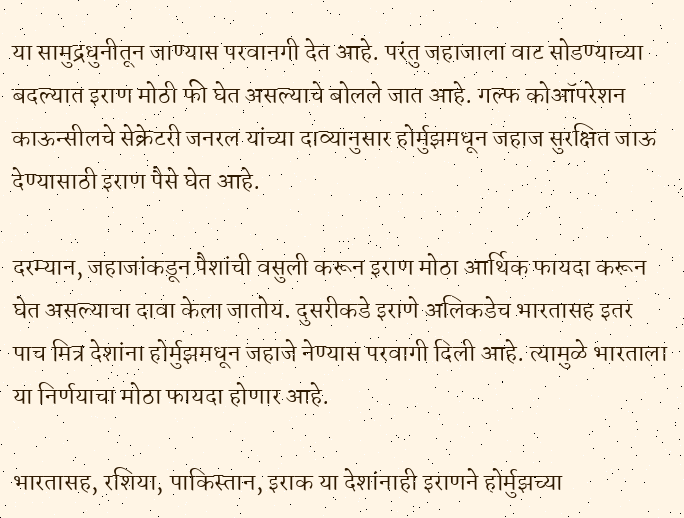या सामुद्रधुनीतून जाण्यास परवानगी देत आहे. परंतु जहाजाला वाट सोडण्याच्या बदल्यात इराण मोठी फी घेत असल्याचे बोलले जात आहे. गल्फ कोऑपरेशन काऊन्सीलचे सेक्रेटरी जनरल यांच्या दाव्यानुसार होर्मुझमधून जहाज सुरक्षित जाऊ देण्यासाठी इराण पैसे घेत आहे.

दरम्यान, जहाजांकडून पैशांची वसुली करून इराण मोठा आर्थिक फायदा करून घेत असल्याचा दावा केला जातोय. दुसरीकडे इराणे अलिकडेच भारतासह इतर पाच मित्र देशांना होर्मुझमधून जहाजे नेण्यास परवागी दिली आहे. त्यामुळे भारताला या निर्णयाचा मोठा फायदा होणार आहे.

भारतासह, रशिया, पाकिस्तान, इराक या देशांनाही इराणने होर्मुझच्या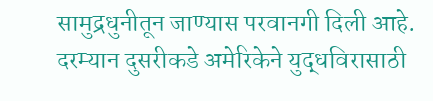सामुद्रधुनीतून जाण्यास परवानगी दिली आहे. दरम्यान दुसरीकडे अमेरिकेने युद्धविरासाठी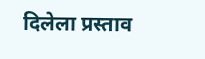दिलेला प्रस्ताव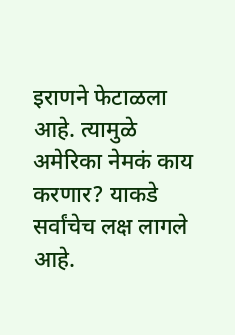इराणने फेटाळला आहे. त्यामुळे अमेरिका नेमकं काय करणार? याकडे सर्वांचेच लक्ष लागले आहे.